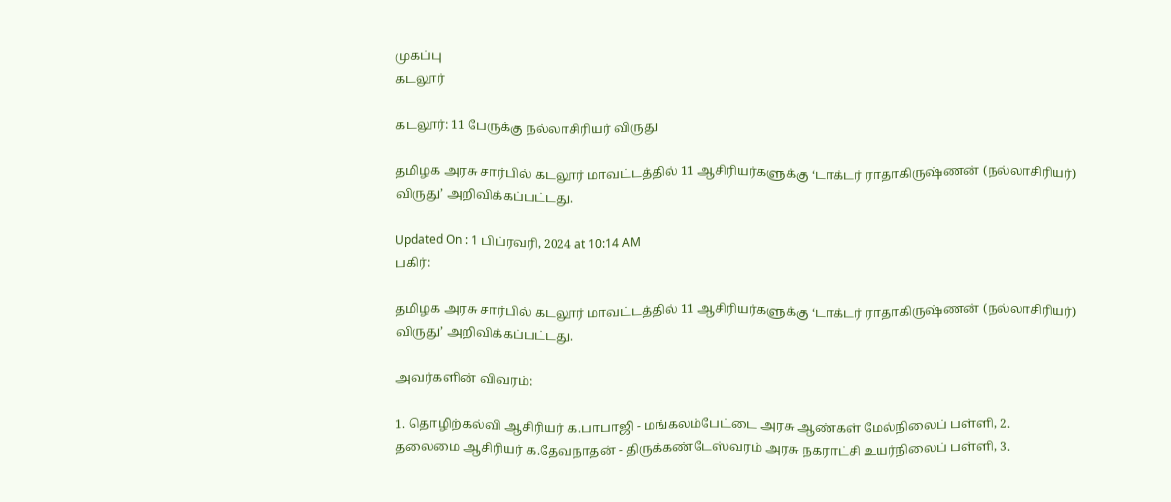முகப்பு
கடலூர்

கடலூர்: 11 பேருக்கு நல்லாசிரியர் விருது

தமிழக அரசு சார்பில் கடலூர் மாவட்டத்தில் 11 ஆசிரியர்களுக்கு ‘டாக்டர் ராதாகிருஷ்ணன் (நல்லாசிரியர்) விருது’ அறிவிக்கப்பட்டது.

Updated On : 1 பிப்ரவரி, 2024 at 10:14 AM
பகிர்:

தமிழக அரசு சார்பில் கடலூர் மாவட்டத்தில் 11 ஆசிரியர்களுக்கு ‘டாக்டர் ராதாகிருஷ்ணன் (நல்லாசிரியர்) விருது’ அறிவிக்கப்பட்டது.

அவர்களின் விவரம்:

1. தொழிற்கல்வி ஆசிரியர் க.பாபாஜி - மங்கலம்பேட்டை அரசு ஆண்கள் மேல்நிலைப் பள்ளி, 2. தலைமை ஆசிரியர் க.தேவநாதன் - திருக்கண்டேஸ்வரம் அரசு நகராட்சி உயர்நிலைப் பள்ளி, 3.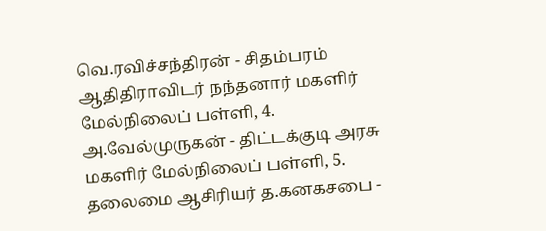வெ.ரவிச்சந்திரன் - சிதம்பரம் ஆதிதிராவிடர் நந்தனார் மகளிர் மேல்நிலைப் பள்ளி, 4. அ.வேல்முருகன் - திட்டக்குடி அரசு மகளிர் மேல்நிலைப் பள்ளி, 5. தலைமை ஆசிரியர் த.கனகசபை -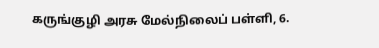கருங்குழி அரசு மேல்நிலைப் பள்ளி, 6.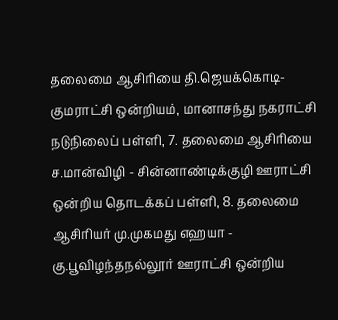தலைமை ஆசிரியை தி.ஜெயக்கொடி- குமராட்சி ஒன்றியம், மானாசந்து நகராட்சி நடுநிலைப் பள்ளி, 7. தலைமை ஆசிரியை ச.மான்விழி - சின்னாண்டிக்குழி ஊராட்சி ஒன்றிய தொடக்கப் பள்ளி, 8. தலைமை ஆசிரியர் மு.முகமது எஹயா - கு.பூவிழந்தநல்லூர் ஊராட்சி ஒன்றிய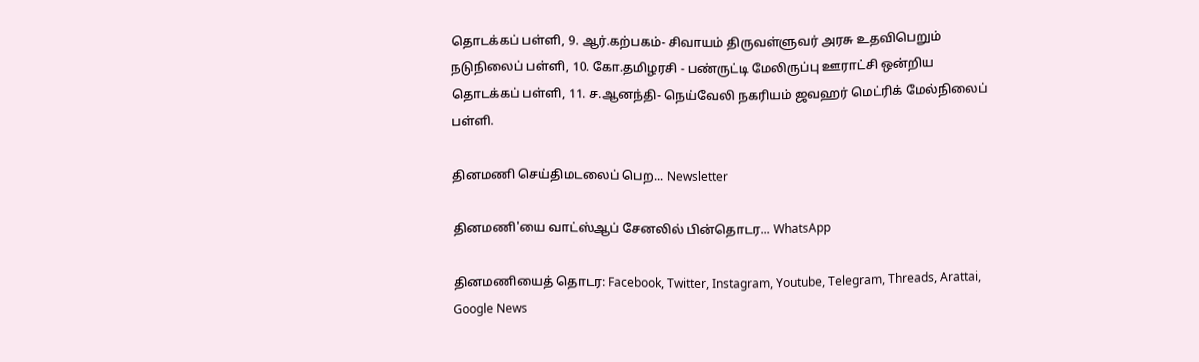தொடக்கப் பள்ளி, 9. ஆர்.கற்பகம்- சிவாயம் திருவள்ளுவர் அரசு உதவிபெறும் நடுநிலைப் பள்ளி, 10. கோ.தமிழரசி - பண்ருட்டி மேலிருப்பு ஊராட்சி ஒன்றிய தொடக்கப் பள்ளி, 11. ச.ஆனந்தி- நெய்வேலி நகரியம் ஜவஹர் மெட்ரிக் மேல்நிலைப் பள்ளி.

தினமணி செய்திமடலைப் பெற... Newsletter

தினமணி'யை வாட்ஸ்ஆப் சேனலில் பின்தொடர... WhatsApp

தினமணியைத் தொடர: Facebook, Twitter, Instagram, Youtube, Telegram, Threads, Arattai, Google News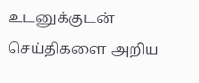உடனுக்குடன் செய்திகளை அறிய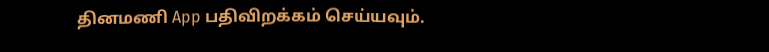தினமணி App பதிவிறக்கம் செய்யவும்.